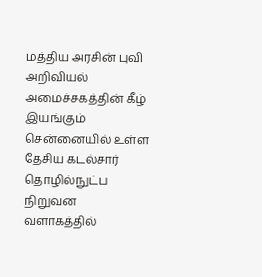மத்திய அரசின் புவி அறிவியல் அமைச்சகத்தின் கீழ் இயங்கும் சென்னையில் உள்ள தேசிய கடல்சார் தொழில்நுட்ப நிறுவன வளாகத்தில்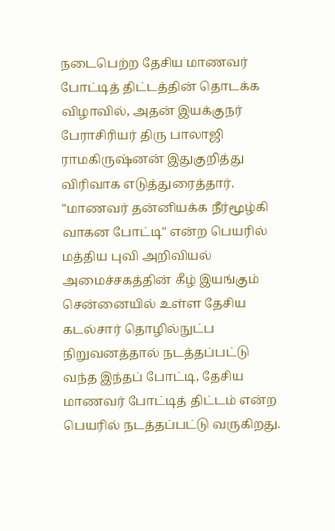நடைபெற்ற தேசிய மாணவர் போட்டித் திட்டத்தின் தொடக்க விழாவில், அதன் இயக்குநர் பேராசிரியர் திரு பாலாஜி ராமகிருஷ்னன் இதுகுறித்து விரிவாக எடுத்துரைத்தார்.
"மாணவர் தன்னியக்க நீர்மூழ்கி வாகன போட்டி" என்ற பெயரில் மத்திய புவி அறிவியல் அமைச்சகத்தின் கீழ் இயங்கும் சென்னையில் உள்ள தேசிய கடல்சார் தொழில்நுட்ப நிறுவனத்தால் நடத்தப்பட்டு வந்த இந்தப் போட்டி, தேசிய மாணவர் போட்டித் திட்டம் என்ற பெயரில் நடத்தப்பட்டு வருகிறது.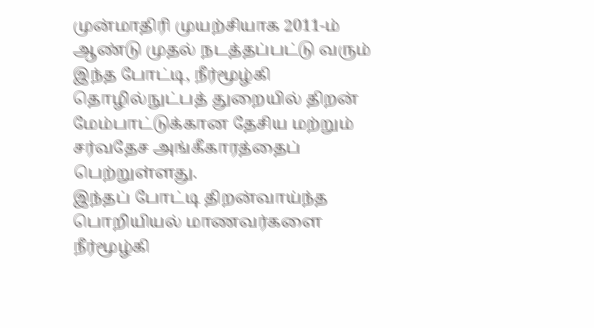முன்மாதிரி முயற்சியாக 2011-ம் ஆண்டு முதல் நடத்தப்பட்டு வரும் இந்த போட்டி, நீர்மூழ்கி தொழில்நுட்பத் துறையில் திறன் மேம்பாட்டுக்கான தேசிய மற்றும் சர்வதேச அங்கீகாரத்தைப் பெற்றுள்ளது.
இந்தப் போட்டி திறன்வாய்ந்த பொறியியல் மாணவர்களை நீர்மூழ்கி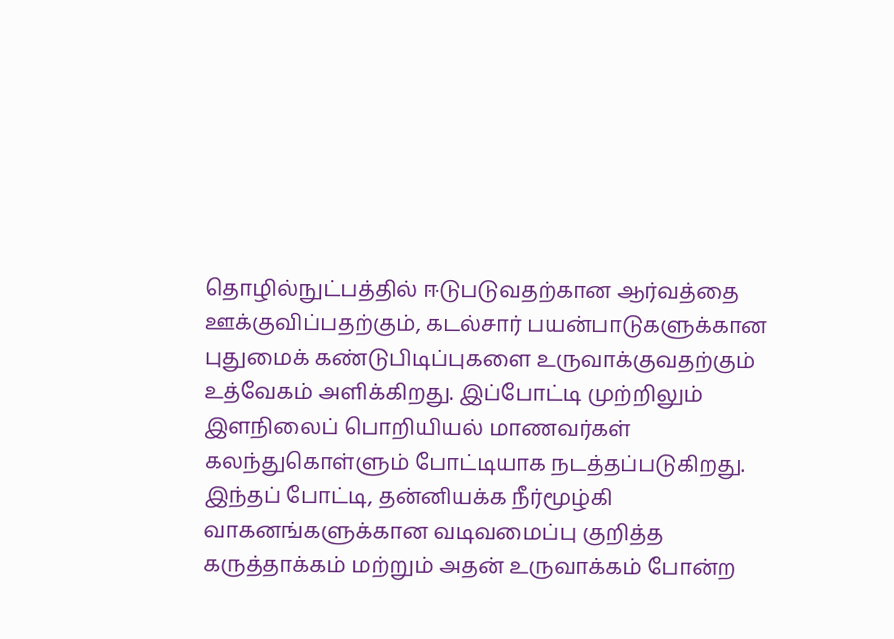தொழில்நுட்பத்தில் ஈடுபடுவதற்கான ஆர்வத்தை ஊக்குவிப்பதற்கும், கடல்சார் பயன்பாடுகளுக்கான புதுமைக் கண்டுபிடிப்புகளை உருவாக்குவதற்கும் உத்வேகம் அளிக்கிறது. இப்போட்டி முற்றிலும் இளநிலைப் பொறியியல் மாணவர்கள் கலந்துகொள்ளும் போட்டியாக நடத்தப்படுகிறது. இந்தப் போட்டி, தன்னியக்க நீர்மூழ்கி வாகனங்களுக்கான வடிவமைப்பு குறித்த கருத்தாக்கம் மற்றும் அதன் உருவாக்கம் போன்ற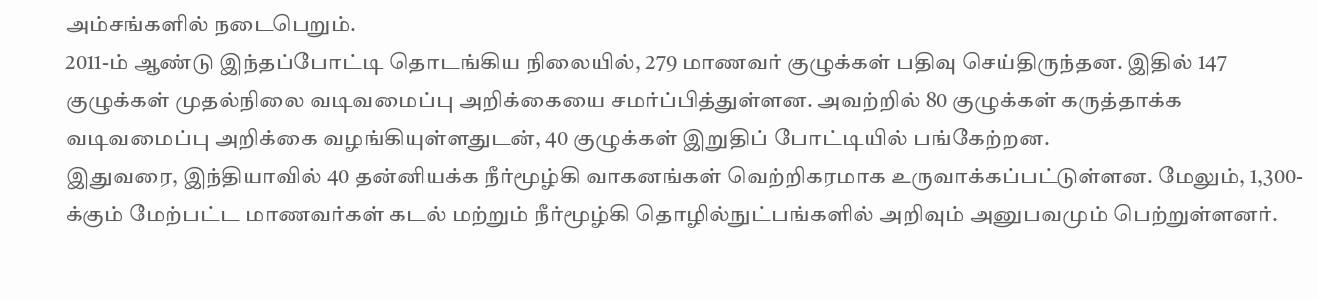அம்சங்களில் நடைபெறும்.
2011-ம் ஆண்டு இந்தப்போட்டி தொடங்கிய நிலையில், 279 மாணவர் குழுக்கள் பதிவு செய்திருந்தன. இதில் 147 குழுக்கள் முதல்நிலை வடிவமைப்பு அறிக்கையை சமர்ப்பித்துள்ளன. அவற்றில் 80 குழுக்கள் கருத்தாக்க வடிவமைப்பு அறிக்கை வழங்கியுள்ளதுடன், 40 குழுக்கள் இறுதிப் போட்டியில் பங்கேற்றன.
இதுவரை, இந்தியாவில் 40 தன்னியக்க நீர்மூழ்கி வாகனங்கள் வெற்றிகரமாக உருவாக்கப்பட்டுள்ளன. மேலும், 1,300-க்கும் மேற்பட்ட மாணவர்கள் கடல் மற்றும் நீர்மூழ்கி தொழில்நுட்பங்களில் அறிவும் அனுபவமும் பெற்றுள்ளனர்.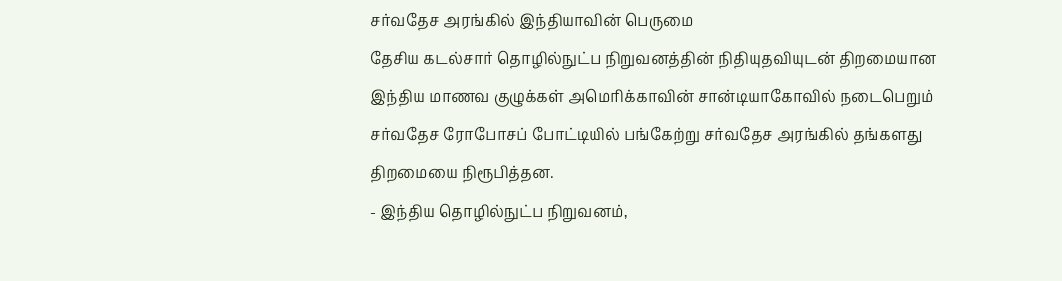சர்வதேச அரங்கில் இந்தியாவின் பெருமை
தேசிய கடல்சார் தொழில்நுட்ப நிறுவனத்தின் நிதியுதவியுடன் திறமையான இந்திய மாணவ குழுக்கள் அமெரிக்காவின் சான்டியாகோவில் நடைபெறும் சர்வதேச ரோபோசப் போட்டியில் பங்கேற்று சர்வதேச அரங்கில் தங்களது திறமையை நிரூபித்தன.
- இந்திய தொழில்நுட்ப நிறுவனம்,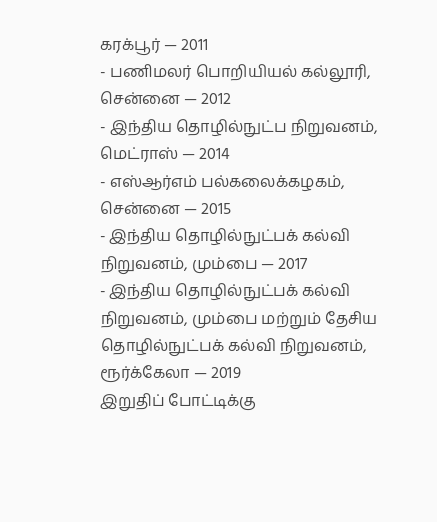கரக்பூர் — 2011
- பணிமலர் பொறியியல் கல்லூரி, சென்னை — 2012
- இந்திய தொழில்நுட்ப நிறுவனம், மெட்ராஸ் — 2014
- எஸ்ஆர்எம் பல்கலைக்கழகம், சென்னை — 2015
- இந்திய தொழில்நுட்பக் கல்வி நிறுவனம், மும்பை — 2017
- இந்திய தொழில்நுட்பக் கல்வி நிறுவனம், மும்பை மற்றும் தேசிய தொழில்நுட்பக் கல்வி நிறுவனம், ரூர்க்கேலா — 2019
இறுதிப் போட்டிக்கு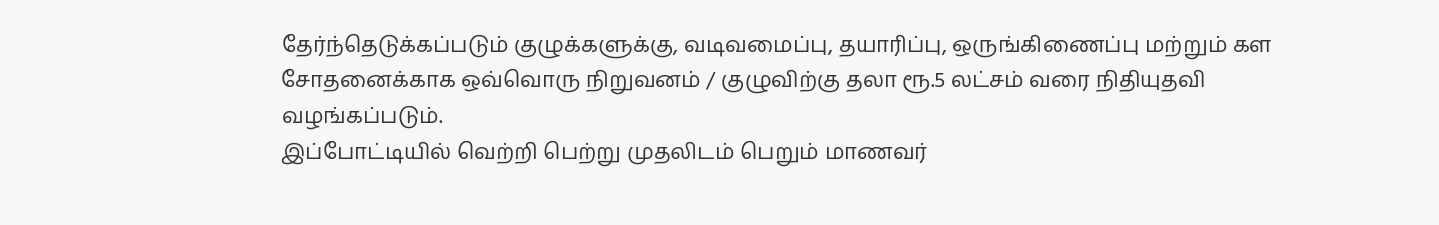தேர்ந்தெடுக்கப்படும் குழுக்களுக்கு, வடிவமைப்பு, தயாரிப்பு, ஒருங்கிணைப்பு மற்றும் கள சோதனைக்காக ஒவ்வொரு நிறுவனம் / குழுவிற்கு தலா ரூ.5 லட்சம் வரை நிதியுதவி வழங்கப்படும்.
இப்போட்டியில் வெற்றி பெற்று முதலிடம் பெறும் மாணவர்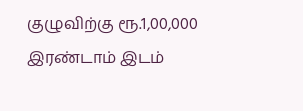குழுவிற்கு ரூ.1,00,000 இரண்டாம் இடம்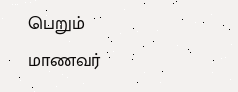பெறும் மாணவர்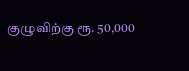குழுவிற்கு ரூ. 50,000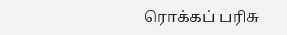ரொக்கப் பரிசு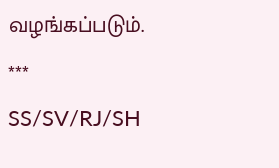வழங்கப்படும்.
***
SS/SV/RJ/SH